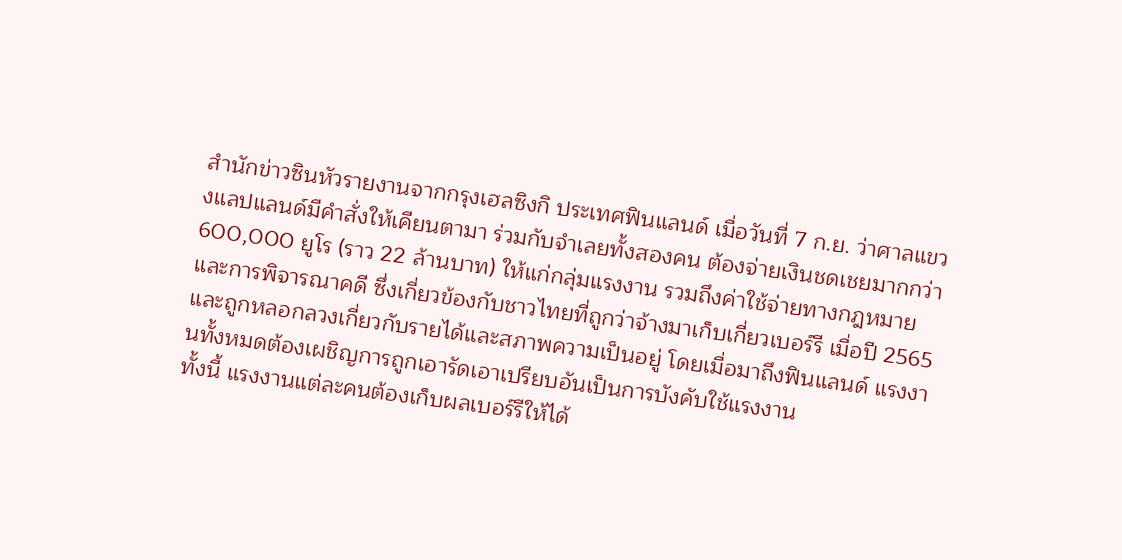สำนักข่าวซินหัวรายงานจากกรุงเฮลซิงกิ ประเทศฟินแลนด์ เมื่อวันที่ 7 ก.ย. ว่าศาลแขวงแลปแลนด์มีคำสั่งให้เคียนตามา ร่วมกับจำเลยทั้งสองคน ต้องจ่ายเงินชดเชยมากกว่า 600,000 ยูโร (ราว 22 ล้านบาท) ให้แก่กลุ่มแรงงาน รวมถึงค่าใช้จ่ายทางกฎหมายและการพิจารณาคดี ซึ่งเกี่ยวข้องกับชาวไทยที่ถูกว่าจ้างมาเก็บเกี่ยวเบอร์รี เมื่อปี 2565 และถูกหลอกลวงเกี่ยวกับรายได้และสภาพความเป็นอยู่ โดยเมื่อมาถึงฟินแลนด์ แรงงานทั้งหมดต้องเผชิญการถูกเอารัดเอาเปรียบอันเป็นการบังคับใช้แรงงาน
ทั้งนี้ แรงงานแต่ละคนต้องเก็บผลเบอร์รีให้ได้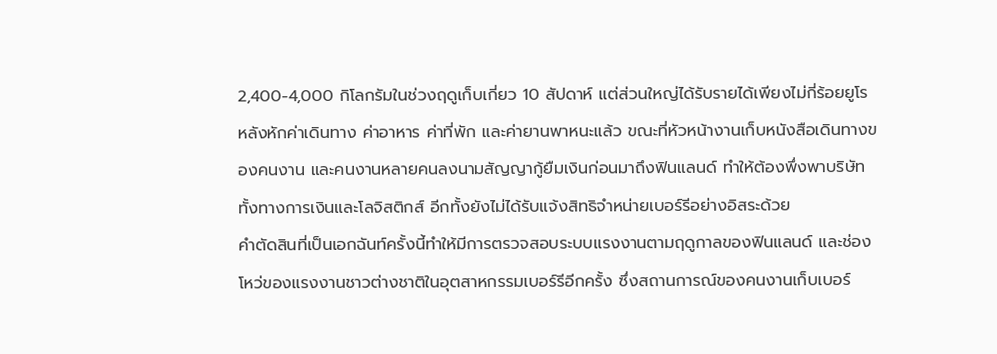2,400-4,000 กิโลกรัมในช่วงฤดูเก็บเกี่ยว 10 สัปดาห์ แต่ส่วนใหญ่ได้รับรายได้เพียงไม่กี่ร้อยยูโร หลังหักค่าเดินทาง ค่าอาหาร ค่าที่พัก และค่ายานพาหนะแล้ว ขณะที่หัวหน้างานเก็บหนังสือเดินทางของคนงาน และคนงานหลายคนลงนามสัญญากู้ยืมเงินก่อนมาถึงฟินแลนด์ ทำให้ต้องพึ่งพาบริษัททั้งทางการเงินและโลจิสติกส์ อีกทั้งยังไม่ได้รับแจ้งสิทธิจำหน่ายเบอร์รีอย่างอิสระด้วย
คำตัดสินที่เป็นเอกฉันท์ครั้งนี้ทำให้มีการตรวจสอบระบบแรงงานตามฤดูกาลของฟินแลนด์ และช่องโหว่ของแรงงานชาวต่างชาติในอุตสาหกรรมเบอร์รีอีกครั้ง ซึ่งสถานการณ์ของคนงานเก็บเบอร์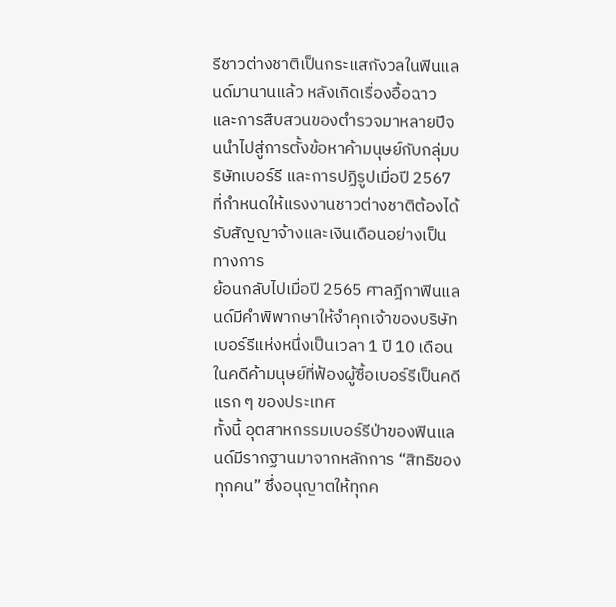รีชาวต่างชาติเป็นกระแสกังวลในฟินแลนด์มานานแล้ว หลังเกิดเรื่องอื้อฉาวและการสืบสวนของตำรวจมาหลายปีจนนำไปสู่การตั้งข้อหาค้ามนุษย์กับกลุ่มบริษัทเบอร์รี และการปฏิรูปเมื่อปี 2567 ที่กำหนดให้แรงงานชาวต่างชาติต้องได้รับสัญญาจ้างและเงินเดือนอย่างเป็นทางการ
ย้อนกลับไปเมื่อปี 2565 ศาลฎีกาฟินแลนด์มีคำพิพากษาให้จำคุกเจ้าของบริษัทเบอร์รีแห่งหนึ่งเป็นเวลา 1 ปี 10 เดือน ในคดีค้ามนุษย์ที่ฟ้องผู้ซื้อเบอร์รีเป็นคดีแรก ๆ ของประเทศ
ทั้งนี้ อุตสาหกรรมเบอร์รีป่าของฟินแลนด์มีรากฐานมาจากหลักการ “สิทธิของทุกคน” ซึ่งอนุญาตให้ทุกค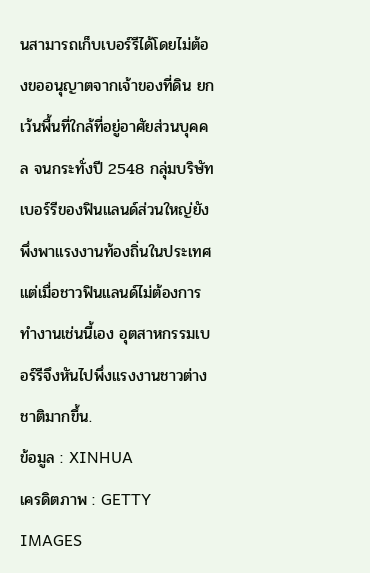นสามารถเก็บเบอร์รีได้โดยไม่ต้องขออนุญาตจากเจ้าของที่ดิน ยกเว้นพื้นที่ใกล้ที่อยู่อาศัยส่วนบุคคล จนกระทั่งปี 2548 กลุ่มบริษัทเบอร์รีของฟินแลนด์ส่วนใหญ่ยังพึ่งพาแรงงานท้องถิ่นในประเทศ แต่เมื่อชาวฟินแลนด์ไม่ต้องการทำงานเช่นนี้เอง อุตสาหกรรมเบอร์รีจึงหันไปพึ่งแรงงานชาวต่างชาติมากขึ้น.
ข้อมูล : XINHUA
เครดิตภาพ : GETTY IMAGES